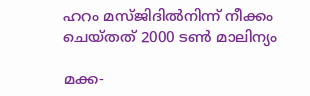ഹറം മസ്ജിദില്‍നിന്ന് നീക്കം ചെയ്തത് 2000 ടണ്‍ മാലിന്യം

മക്ക-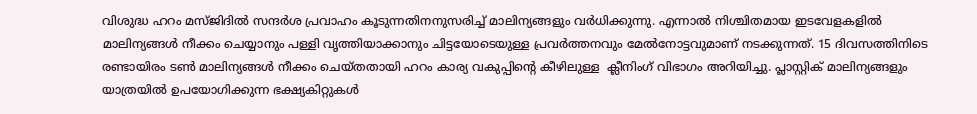വിശുദ്ധ ഹറം മസ്ജിദില്‍ സന്ദര്‍ശ പ്രവാഹം കൂടുന്നതിനനുസരിച്ച് മാലിന്യങ്ങളും വര്‍ധിക്കുന്നു. എന്നാല്‍ നിശ്ചിതമായ ഇടവേളകളില്‍ മാലിന്യങ്ങള്‍ നീക്കം ചെയ്യാനും പള്ളി വൃത്തിയാക്കാനും ചിട്ടയോടെയുള്ള പ്രവര്‍ത്തനവും മേല്‍നോട്ടവുമാണ് നടക്കുന്നത്. 15 ദിവസത്തിനിടെ രണ്ടായിരം ടണ്‍ മാലിന്യങ്ങള്‍ നീക്കം ചെയ്തതായി ഹറം കാര്യ വകുപ്പിന്റെ കീഴിലുള്ള  ക്ലീനിംഗ് വിഭാഗം അറിയിച്ചു. പ്ലാസ്റ്റിക് മാലിന്യങ്ങളും യാത്രയില്‍ ഉപയോഗിക്കുന്ന ഭക്ഷ്യകിറ്റുകള്‍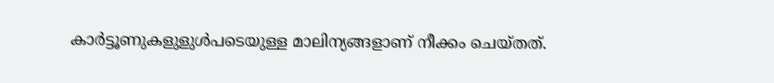കാര്‍ട്ടൂണുകളുളുള്‍പടെയുള്ള മാലിന്യങ്ങളാണ് നീക്കം ചെയ്തത്.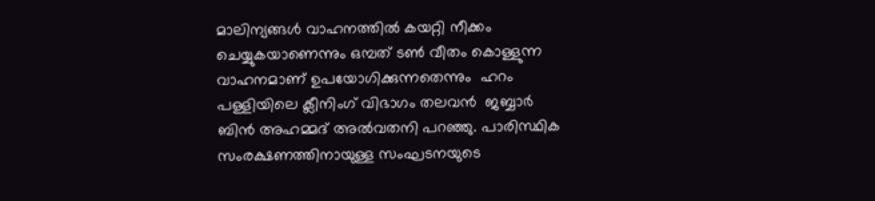മാലിന്യങ്ങള്‍ വാഹനത്തില്‍ കയറ്റി നീക്കം ചെയ്യുകയാണെന്നും ഒമ്പത് ടണ്‍ വീതം കൊള്ളുന്ന വാഹനമാണ് ഉപയോഗിക്കുന്നതെന്നും  ഹറം പള്ളിയിലെ ക്ലീനിംഗ് വിഭാഗം തലവന്‍  ജബ്ബാര്‍ ബിന്‍ അഹമ്മദ് അല്‍വതനി പറഞ്ഞു. പാരിസ്ഥിക സംരക്ഷണത്തിനായുള്ള സംഘടനയുടെ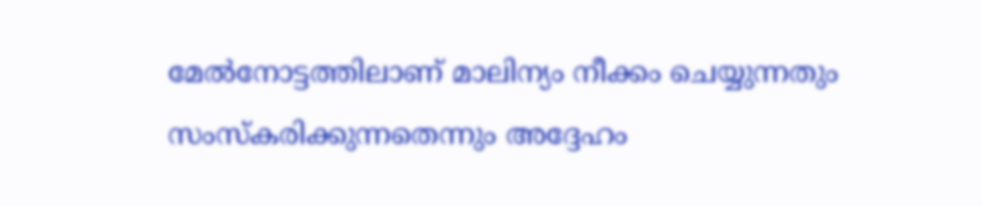മേല്‍നോട്ടത്തിലാണ് മാലിന്യം നീക്കം ചെയ്യുന്നതും സംസ്‌കരിക്കുന്നതെന്നും അദ്ദേഹം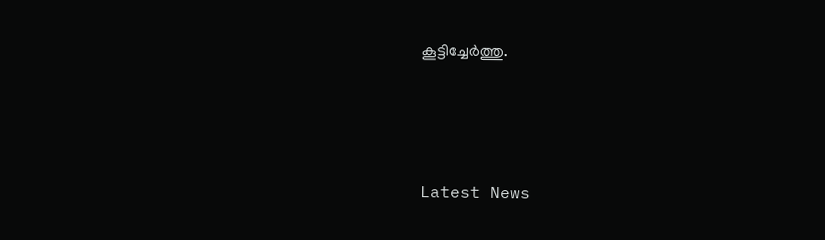കൂട്ടിച്ചേര്‍ത്തു.





Latest News